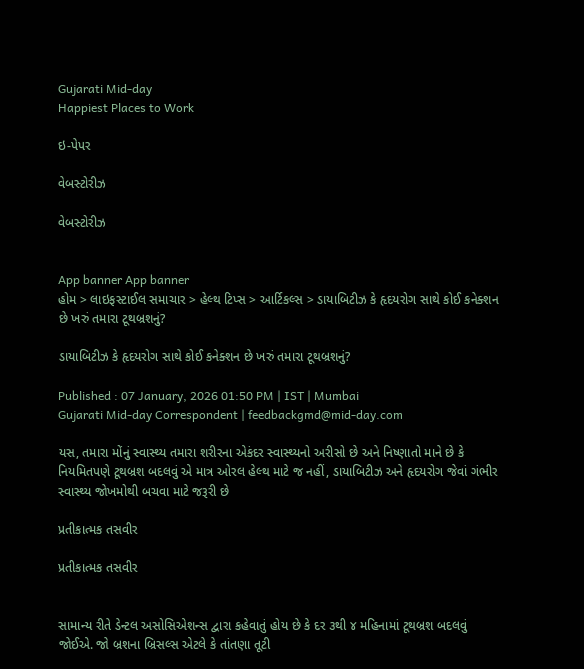Gujarati Mid-day
Happiest Places to Work

ઇ-પેપર

વેબસ્ટોરીઝ

વેબસ્ટોરીઝ


App banner App banner
હોમ > લાઇફસ્ટાઈલ સમાચાર > હેલ્થ ટિપ્સ > આર્ટિકલ્સ > ડાયાબિટીઝ કે હૃદયરોગ સાથે કોઈ કનેક્શન છે ખરું તમારા ટૂથબ્રશનું?

ડાયાબિટીઝ કે હૃદયરોગ સાથે કોઈ કનેક્શન છે ખરું તમારા ટૂથબ્રશનું?

Published : 07 January, 2026 01:50 PM | IST | Mumbai
Gujarati Mid-day Correspondent | feedbackgmd@mid-day.com

યસ, તમારા મોંનું સ્વાસ્થ્ય તમારા શરીરના એકંદર સ્વાસ્થ્યનો અરીસો છે અને નિષ્ણાતો માને છે કે નિયમિતપણે ટૂથબ્રશ બદલવું એ માત્ર ઓરલ હેલ્થ માટે જ નહીં, ડાયાબિટીઝ અને હૃદયરોગ જેવાં ગંભીર સ્વાસ્થ્ય જોખમોથી બચવા માટે જરૂરી છે

પ્રતીકાત્મક તસવીર

પ્રતીકાત્મક તસવીર


સામાન્ય રીતે ડેન્ટલ અસોસિએશન્સ દ્વારા કહેવાતું હોય છે કે દર ૩થી ૪ મહિનામાં ટૂથબ્રશ બદલવું જોઈએ. જો બ્રશના બ્રિસલ્સ એટલે કે તાંતણા તૂટી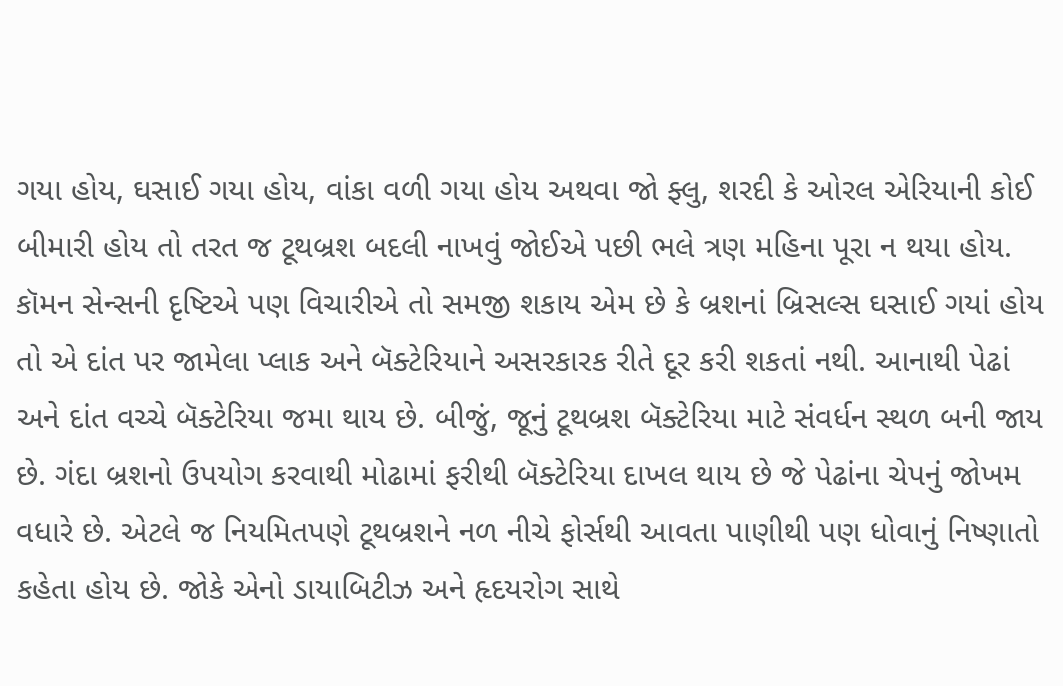ગયા હોય, ઘસાઈ ગયા હોય, વાંકા વળી ગયા હોય અથવા જો ફ્લુ, શરદી કે ઓરલ એરિયાની કોઈ બીમારી હોય તો તરત જ ટૂથબ્રશ બદલી નાખવું જોઈએ પછી ભલે ત્રણ મહિના પૂરા ન થયા હોય. કૉમન સેન્સની દૃષ્ટિએ પણ વિચારીએ તો સમજી શકાય એમ છે કે બ્રશનાં બ્રિસલ્સ ઘસાઈ ગયાં હોય તો એ દાંત પર જામેલા પ્લાક અને બૅક્ટેરિયાને અસરકારક રીતે દૂર કરી શકતાં નથી. આનાથી પેઢાં અને દાંત વચ્ચે બૅક્ટેરિયા જમા થાય છે. બીજું, જૂનું ટૂથબ્રશ બૅક્ટેરિયા માટે સંવર્ધન સ્થળ બની જાય છે. ગંદા બ્રશનો ઉપયોગ કરવાથી મોઢામાં ફરીથી બૅક્ટેરિયા દાખલ થાય છે જે પેઢાંના ચેપનું જોખમ વધારે છે. એટલે જ નિયમિતપણે ટૂથબ્રશને નળ નીચે ફોર્સથી આવતા પાણીથી પણ ધોવાનું નિષ્ણાતો કહેતા હોય છે. જોકે એનો ડાયાબિટીઝ અને હૃદયરોગ સાથે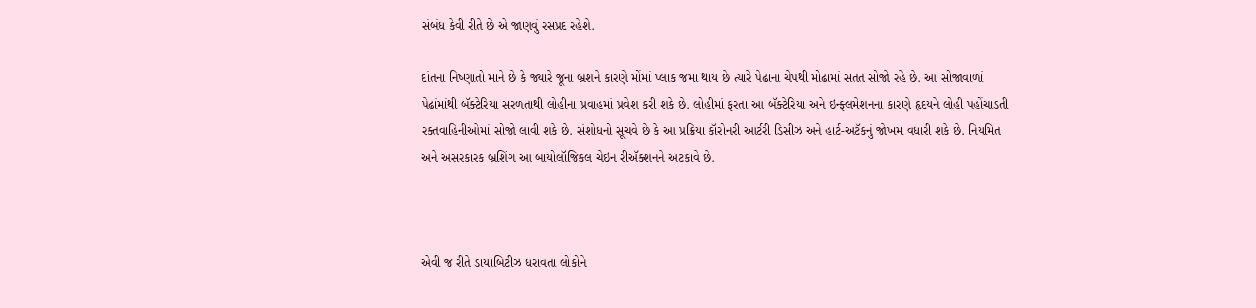સંબંધ કેવી રીતે છે એ જાણવું રસપ્રદ રહેશે.

દાંતના નિષ્ણાતો માને છે કે જ્યારે જૂના બ્રશને કારણે મોંમાં પ્લાક જમા થાય છે ત્યારે પેઢાના ચેપથી મોઢામાં સતત સોજો રહે છે. આ સોજાવાળાં પેઢાંમાંથી બૅક્ટેરિયા સરળતાથી લોહીના પ્રવાહમાં પ્રવેશ કરી શકે છે. લોહીમાં ફરતા આ બૅક્ટેરિયા અને ઇન્ફ્લમેશનના કારણે હૃદયને લોહી પહોંચાડતી રક્તવાહિનીઓમાં સોજો લાવી શકે છે. સંશોધનો સૂચવે છે કે આ પ્રક્રિયા કૉરોનરી આર્ટરી ડિસીઝ અને હાર્ટ-અટૅકનું જોખમ વધારી શકે છે. નિયમિત અને અસરકારક બ્રશિંગ આ બાયોલૉજિકલ ચેઇન રીઍક્શનને અટકાવે છે.



એવી જ રીતે ડાયાબિટીઝ ધરાવતા લોકોને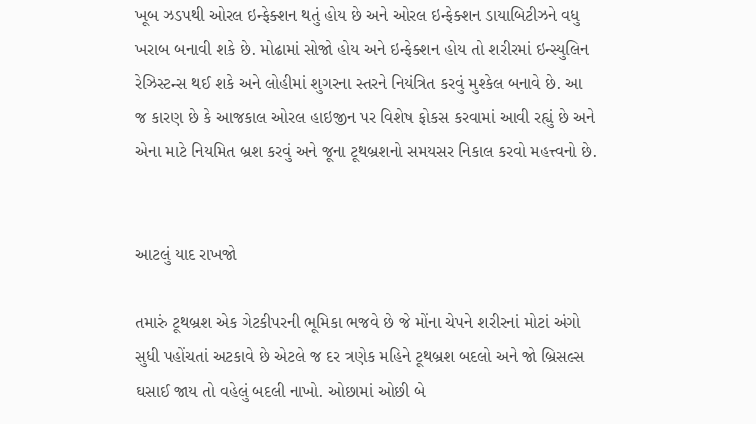ખૂબ ઝડપથી ઓરલ ઇન્ફેક્શન થતું હોય છે અને ઓરલ ઇન્ફેક્શન ડાયાબિટીઝને વધુ ખરાબ બનાવી શકે છે. મોઢામાં સોજો હોય અને ઇન્ફેક્શન હોય તો શરીરમાં ઇન્સ્યુલિન રેઝિસ્ટન્સ થઈ શકે અને લોહીમાં શુગરના સ્તરને નિયંત્રિત કરવું મુશ્કેલ બનાવે છે. આ જ કારણ છે કે આજકાલ ઓરલ હાઇજીન પર વિશેષ ફોકસ કરવામાં આવી રહ્યું છે અને એના માટે નિયમિત બ્રશ કરવું અને જૂના ટૂથબ્રશનો સમયસર નિકાલ કરવો મહત્ત્વનો છે.


આટલું યાદ રાખજો

તમારું ટૂથબ્રશ એક ગેટકીપરની ભૂમિકા ભજવે છે જે મોંના ચેપને શરીરનાં મોટાં અંગો સુધી પહોંચતાં અટકાવે છે એટલે જ દર ત્રણેક મહિને ટૂથબ્રશ બદલો અને જો બ્રિસલ્સ ઘસાઈ જાય તો વહેલું બદલી નાખો. ઓછામાં ઓછી બે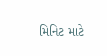મિનિટ માટે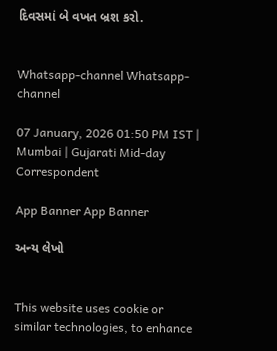દિવસમાં બે વખત બ્રશ કરો.


Whatsapp-channel Whatsapp-channel

07 January, 2026 01:50 PM IST | Mumbai | Gujarati Mid-day Correspondent

App Banner App Banner

અન્ય લેખો


This website uses cookie or similar technologies, to enhance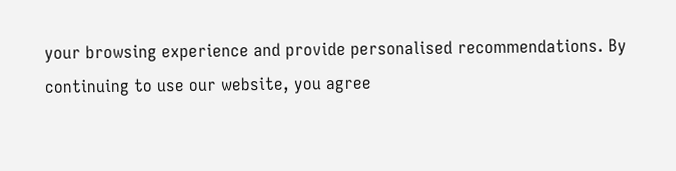your browsing experience and provide personalised recommendations. By continuing to use our website, you agree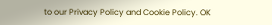to our Privacy Policy and Cookie Policy. OK